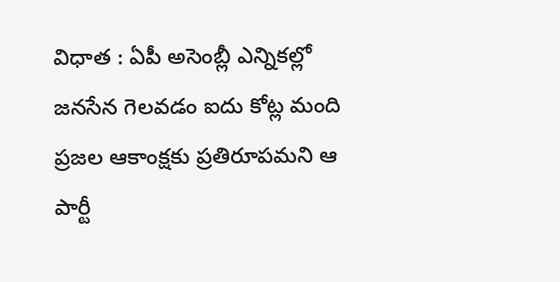విధాత : ఏపీ అసెంబ్లీ ఎన్నికల్లో జనసేన గెలవడం ఐదు కోట్ల మంది ప్రజల ఆకాంక్షకు ప్రతిరూపమని ఆ పార్టీ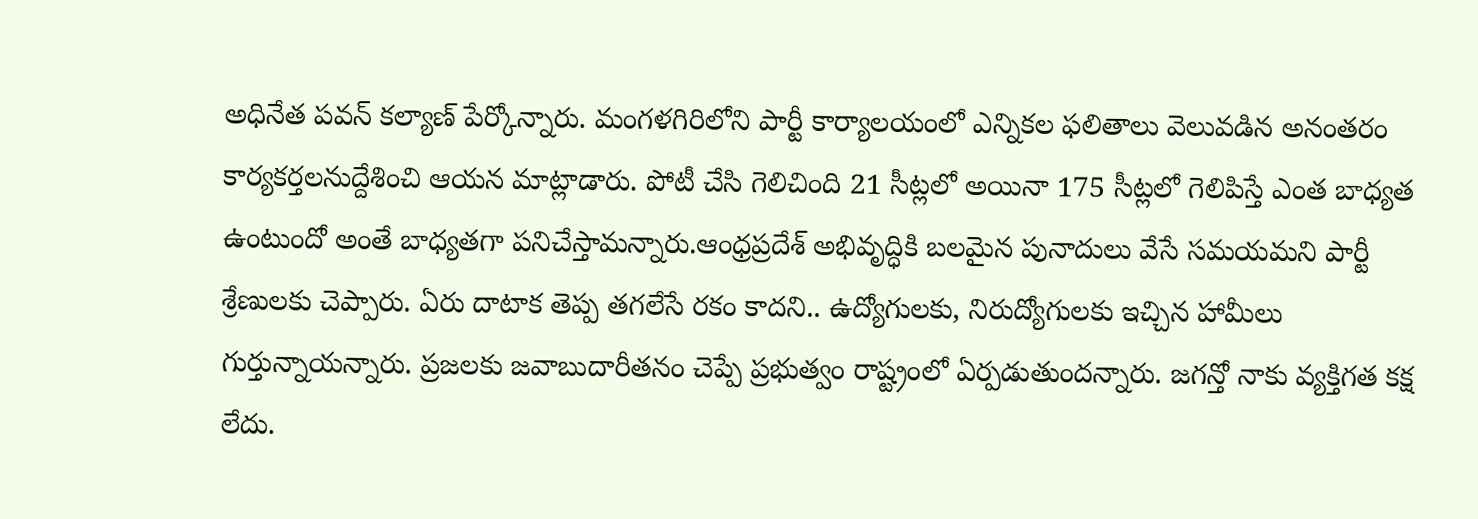అధినేత పవన్ కల్యాణ్ పేర్కోన్నారు. మంగళగిరిలోని పార్టీ కార్యాలయంలో ఎన్నికల ఫలితాలు వెలువడిన అనంతరం కార్యకర్తలనుద్దేశించి ఆయన మాట్లాడారు. పోటీ చేసి గెలిచింది 21 సీట్లలో అయినా 175 సీట్లలో గెలిపిస్తే ఎంత బాధ్యత ఉంటుందో అంతే బాధ్యతగా పనిచేస్తామన్నారు.ఆంధ్రప్రదేశ్ అభివృద్ధికి బలమైన పునాదులు వేసే సమయమని పార్టీ శ్రేణులకు చెప్పారు. ఏరు దాటాక తెప్ప తగలేసే రకం కాదని.. ఉద్యోగులకు, నిరుద్యోగులకు ఇచ్చిన హామీలు గుర్తున్నాయన్నారు. ప్రజలకు జవాబుదారీతనం చెప్పే ప్రభుత్వం రాష్ట్రంలో ఏర్పడుతుందన్నారు. జగన్తో నాకు వ్యక్తిగత కక్ష లేదు.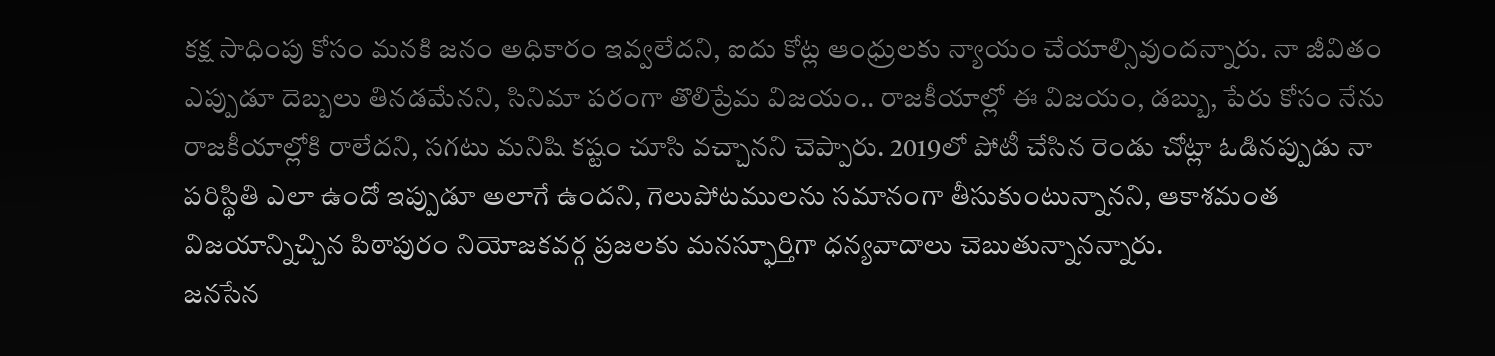కక్ష సాధింపు కోసం మనకి జనం అధికారం ఇవ్వలేదని, ఐదు కోట్ల ఆంధ్రులకు న్యాయం చేయాల్సివుందన్నారు. నా జీవితం ఎప్పుడూ దెబ్బలు తినడమేనని, సినిమా పరంగా తొలిప్రేమ విజయం.. రాజకీయాల్లో ఈ విజయం, డబ్బు, పేరు కోసం నేను రాజకీయాల్లోకి రాలేదని, సగటు మనిషి కష్టం చూసి వచ్చానని చెప్పారు. 2019లో పోటీ చేసిన రెండు చోట్లా ఓడినప్పుడు నా పరిస్థితి ఎలా ఉందో ఇప్పుడూ అలాగే ఉందని, గెలుపోటములను సమానంగా తీసుకుంటున్నానని, ఆకాశమంత విజయాన్నిచ్చిన పిఠాపురం నియోజకవర్గ ప్రజలకు మనస్ఫూర్తిగా ధన్యవాదాలు చెబుతున్నానన్నారు.
జనసేన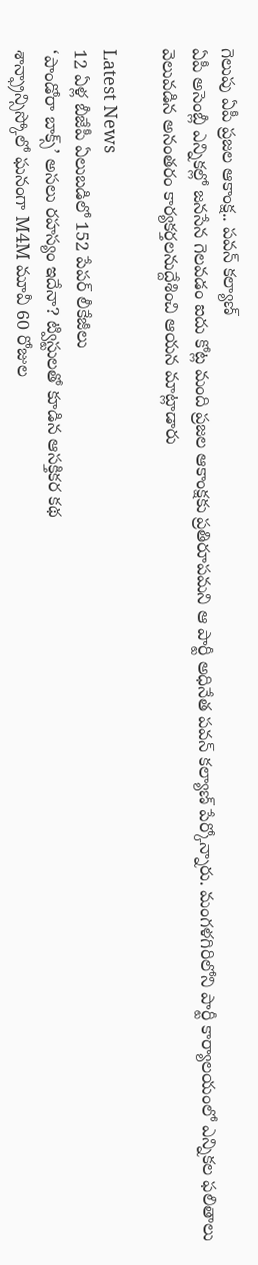గెలుపు ఏపీ ప్రజల ఆకాంక్ష.. పవన్ కల్యాణ్
ఏపీ అసెంబ్లీ ఎన్నికల్లో జనసేన గెలవడం ఐదు కోట్ల మంది ప్రజల ఆకాంక్షకు ప్రతిరూపమని ఆ పార్టీ అధినేత పవన్ కల్యాణ్ పేర్కోన్నారు. మంగళగిరిలోని పార్టీ కార్యాలయంలో ఎన్నికల ఫలితాలు వెలువడిన అనంతరం కార్యకర్తలనుద్దేశించి ఆయన మాట్లాడారు

Latest News
12 ఏళ్ల బీజేపీ ఏలుబడిలో 152 పేపర్ లీకేజీలు
‘పాండోరా బాక్స్’ అసలు రహస్యం ఇదేనా? ట్విస్టులతో కూడిన ఆసక్తికర కథ
శాన్ఫ్రాన్సిస్కోలో ఘనంగా M4M మూవీ 60 రోజుల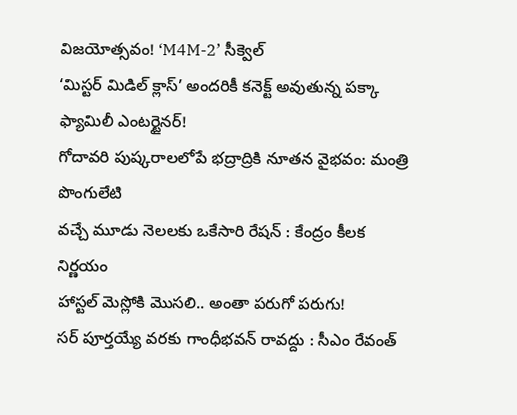విజయోత్సవం! ‘M4M-2’ సీక్వెల్
‘మిస్టర్ మిడిల్ క్లాస్’ అందరికీ కనెక్ట్ అవుతున్న పక్కా ఫ్యామిలీ ఎంటర్టైనర్!
గోదావరి పుష్కరాలలోపే భద్రాద్రికి నూతన వైభవం: మంత్రి పొంగులేటి
వచ్చే మూడు నెలలకు ఒకేసారి రేషన్ : కేంద్రం కీలక నిర్ణయం
హాస్టల్ మెస్లోకి మొసలి.. అంతా పరుగో పరుగు!
సర్ పూర్తయ్యే వరకు గాంధీభవన్ రావద్దు : సీఎం రేవంత్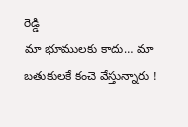రెడ్డి
మా భూములకు కాదు… మా బతుకులకే కంచె వేస్తున్నారు !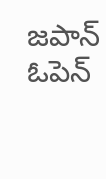జపాన్ ఓపెన్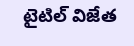టైటిల్ విజేత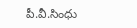పీ.వీ.సింధు